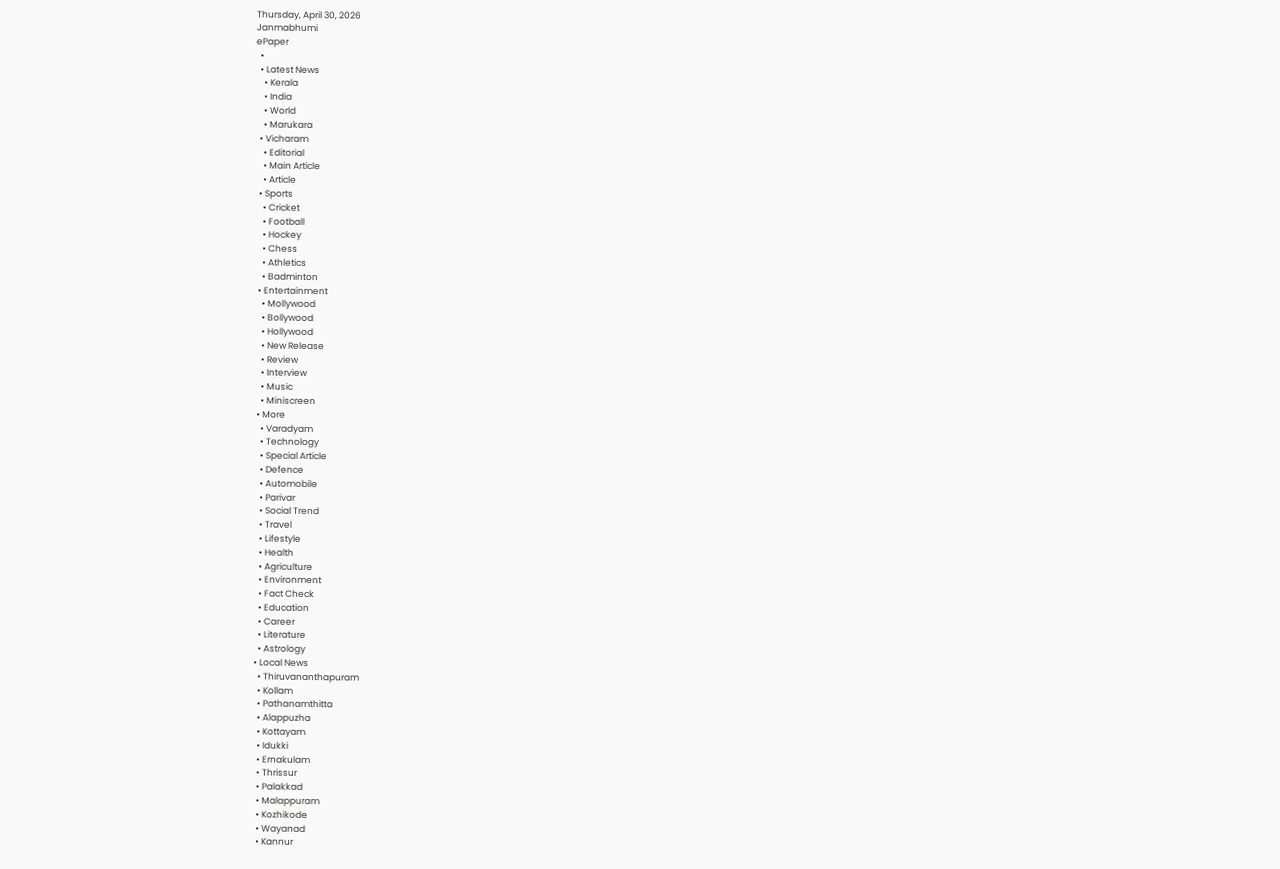Thursday, April 30, 2026
Janmabhumi
ePaper
  •
  • Latest News
    • Kerala
    • India
    • World
    • Marukara
  • Vicharam
    • Editorial
    • Main Article
    • Article
  • Sports
    • Cricket
    • Football
    • Hockey
    • Chess
    • Athletics
    • Badminton
  • Entertainment
    • Mollywood
    • Bollywood
    • Hollywood
    • New Release
    • Review
    • Interview
    • Music
    • Miniscreen
  • More
    • Varadyam
    • Technology
    • Special Article
    • Defence
    • Automobile
    • Parivar
    • Social Trend
    • Travel
    • Lifestyle
    • Health
    • Agriculture
    • Environment
    • Fact Check
    • Education
    • Career
    • Literature
    • Astrology
  • Local News
    • Thiruvananthapuram
    • Kollam
    • Pathanamthitta
    • Alappuzha
    • Kottayam
    • Idukki
    • Ernakulam
    • Thrissur
    • Palakkad
    • Malappuram
    • Kozhikode
    • Wayanad
    • Kannur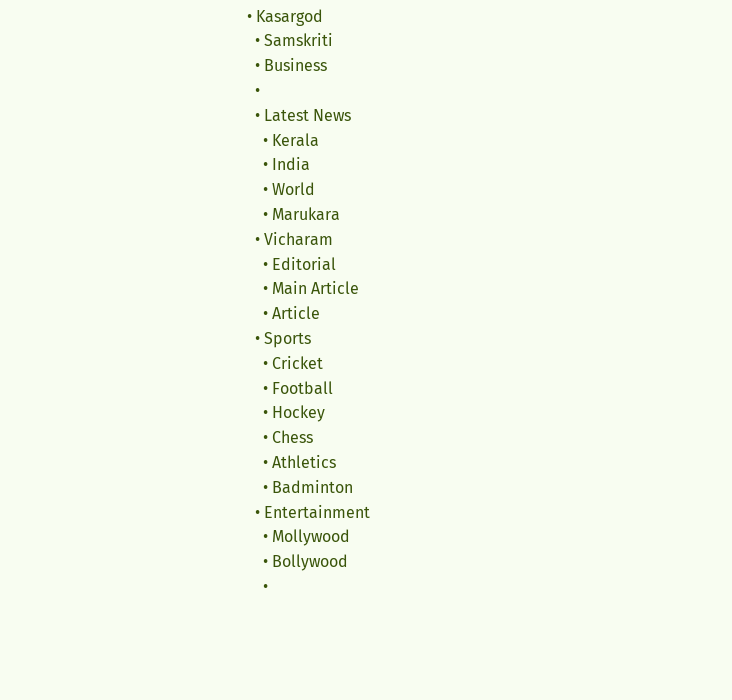• Kasargod
  • Samskriti
  • Business
  •
  • Latest News
    • Kerala
    • India
    • World
    • Marukara
  • Vicharam
    • Editorial
    • Main Article
    • Article
  • Sports
    • Cricket
    • Football
    • Hockey
    • Chess
    • Athletics
    • Badminton
  • Entertainment
    • Mollywood
    • Bollywood
    •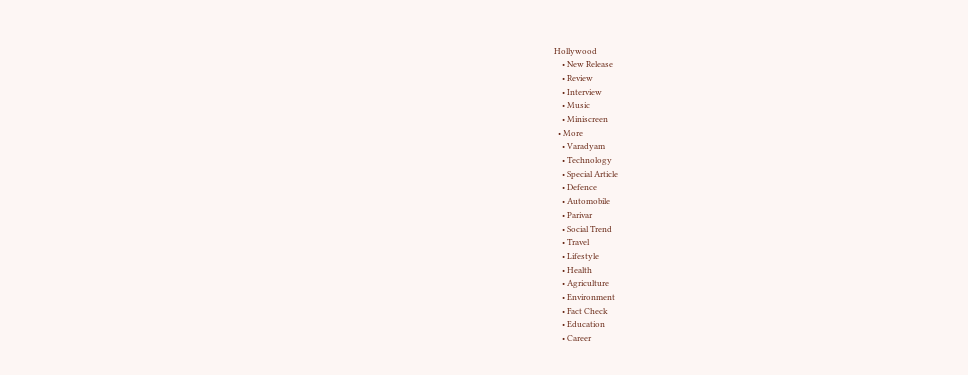Hollywood
    • New Release
    • Review
    • Interview
    • Music
    • Miniscreen
  • More
    • Varadyam
    • Technology
    • Special Article
    • Defence
    • Automobile
    • Parivar
    • Social Trend
    • Travel
    • Lifestyle
    • Health
    • Agriculture
    • Environment
    • Fact Check
    • Education
    • Career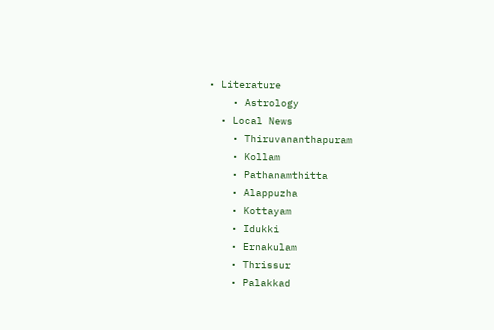• Literature
    • Astrology
  • Local News
    • Thiruvananthapuram
    • Kollam
    • Pathanamthitta
    • Alappuzha
    • Kottayam
    • Idukki
    • Ernakulam
    • Thrissur
    • Palakkad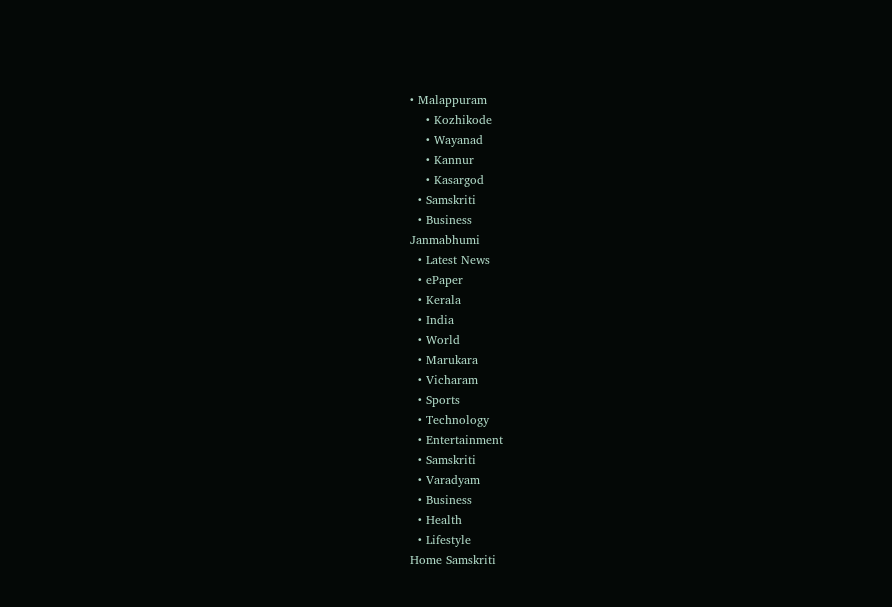• Malappuram
    • Kozhikode
    • Wayanad
    • Kannur
    • Kasargod
  • Samskriti
  • Business
Janmabhumi
  • Latest News
  • ePaper
  • Kerala
  • India
  • World
  • Marukara
  • Vicharam
  • Sports
  • Technology
  • Entertainment
  • Samskriti
  • Varadyam
  • Business
  • Health
  • Lifestyle
Home Samskriti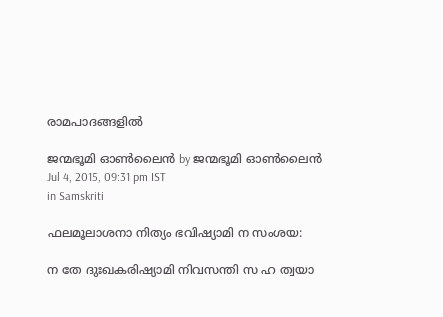രാമപാദങ്ങളില്‍

ജന്മഭൂമി ഓണ്‍ലൈന്‍ by ജന്മഭൂമി ഓണ്‍ലൈന്‍
Jul 4, 2015, 09:31 pm IST
in Samskriti

ഫലമൂലാശനാ നിത്യം ഭവിഷ്യാമി ന സംശയ:

ന തേ ദുഃഖകരിഷ്യാമി നിവസന്തി സ ഹ ത്വയാ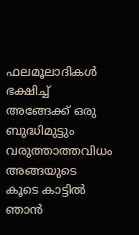ഫലമൂലാദികള്‍ ഭക്ഷിച്ച് അങ്ങേക്ക് ഒരു ബുദ്ധിമുട്ടും വരുത്താത്തവിധം അങ്ങയുടെ കൂടെ കാട്ടില്‍ ഞാന്‍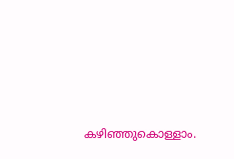കഴിഞ്ഞുകൊള്ളാം.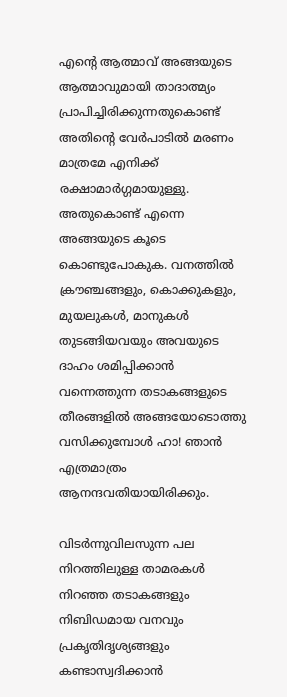എന്റെ ആത്മാവ് അങ്ങയുടെ ആത്മാവുമായി താദാത്മ്യം പ്രാപിച്ചിരിക്കുന്നതുകൊണ്ട് അതിന്റെ വേര്‍പാടില്‍ മരണം മാത്രമേ എനിക്ക് രക്ഷാമാര്‍ഗ്ഗമായുള്ളു. അതുകൊണ്ട് എന്നെ അങ്ങയുടെ കൂടെ കൊണ്ടുപോകുക. വനത്തില്‍ ക്രൗഞ്ചങ്ങളും, കൊക്കുകളും, മുയലുകള്‍, മാനുകള്‍ തുടങ്ങിയവയും അവയുടെ ദാഹം ശമിപ്പിക്കാന്‍ വന്നെത്തുന്ന തടാകങ്ങളുടെ തീരങ്ങളില്‍ അങ്ങയോടൊത്തു വസിക്കുമ്പോള്‍ ഹാ! ഞാന്‍ എത്രമാത്രം ആനന്ദവതിയായിരിക്കും.

വിടര്‍ന്നുവിലസുന്ന പല നിറത്തിലുള്ള താമരകള്‍ നിറഞ്ഞ തടാകങ്ങളും നിബിഡമായ വനവും പ്രകൃതിദൃശ്യങ്ങളും കണ്ടാസ്വദിക്കാന്‍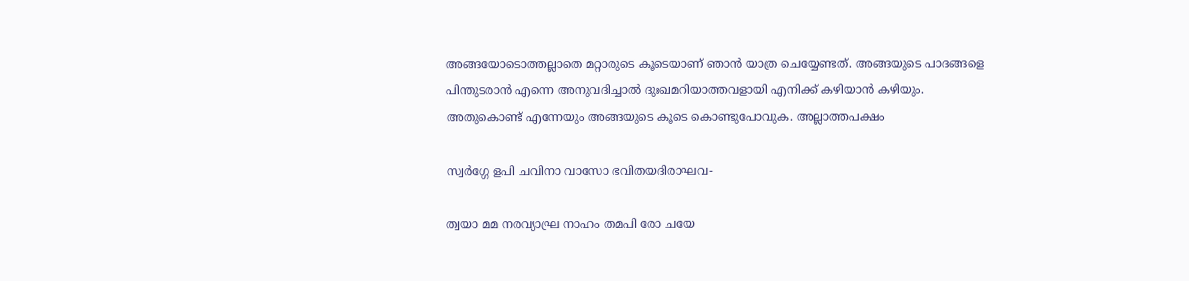അങ്ങയോടൊത്തല്ലാതെ മറ്റാരുടെ കൂടെയാണ് ഞാന്‍ യാത്ര ചെയ്യേണ്ടത്. അങ്ങയുടെ പാദങ്ങളെ പിന്തുടരാന്‍ എന്നെ അനുവദിച്ചാല്‍ ദുഃഖമറിയാത്തവളായി എനിക്ക് കഴിയാന്‍ കഴിയും. അതുകൊണ്ട് എന്നേയും അങ്ങയുടെ കൂടെ കൊണ്ടുപോവുക. അല്ലാത്തപക്ഷം

സ്വര്‍ഗ്ഗേ ളപി ചവിനാ വാസോ ഭവിതയദിരാഘവ-

ത്വയാ മമ നരവ്യാഘ്ര നാഹം തമപി രോ ചയേ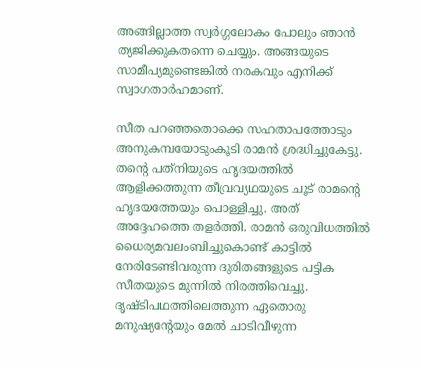അങ്ങില്ലാത്ത സ്വര്‍ഗ്ഗലോകം പോലും ഞാന്‍ ത്യജിക്കുകതന്നെ ചെയ്യും. അങ്ങയുടെ സാമീപ്യമുണ്ടെങ്കില്‍ നരകവും എനിക്ക് സ്വാഗതാര്‍ഹമാണ്.

സീത പറഞ്ഞതൊക്കെ സഹതാപത്തോടും അനുകമ്പയോടുംകൂടി രാമന്‍ ശ്രദ്ധിച്ചുകേട്ടു. തന്റെ പത്‌നിയുടെ ഹൃദയത്തില്‍ ആളിക്കത്തുന്ന തീവ്രവ്യഥയുടെ ചൂട് രാമന്റെ ഹൃദയത്തേയും പൊള്ളിച്ചു. അത് അദ്ദേഹത്തെ തളര്‍ത്തി. രാമന്‍ ഒരുവിധത്തില്‍ ധൈര്യമവലംബിച്ചുകൊണ്ട് കാട്ടില്‍ നേരിടേണ്ടിവരുന്ന ദുരിതങ്ങളുടെ പട്ടിക സീതയുടെ മുന്നില്‍ നിരത്തിവെച്ചു. ദൃഷ്ടിപഥത്തിലെത്തുന്ന ഏതൊരു മനുഷ്യന്റേയും മേല്‍ ചാടിവീഴുന്ന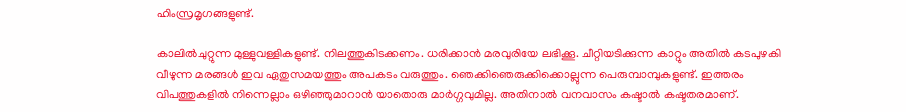ഹിംസ്രമൃഗങ്ങളുണ്ട്.

കാലില്‍ചുറ്റുന്ന മുള്ളുവള്ളികളുണ്ട്. നിലത്തുകിടക്കണം. ധരിക്കാന്‍ മരവുരിയേ ലഭിക്കൂ. ചീറ്റിയടിക്കുന്ന കാറ്റും അതില്‍ കടപുഴകി വീഴുന്ന മരങ്ങള്‍ ഇവ ഏതുസമയത്തും അപകടം വരുത്തും. ഞെക്കിഞെരുക്കിക്കൊല്ലുന്ന പെരുമ്പാമ്പുകളുണ്ട്. ഇത്തരം വിപത്തുകളില്‍ നിന്നെല്ലാം ഒഴിഞ്ഞുമാറാന്‍ യാതൊരു മാര്‍ഗ്ഗവുമില്ല. അതിനാല്‍ വനവാസം കഷ്ടാല്‍ കഷ്ടതരമാണ്.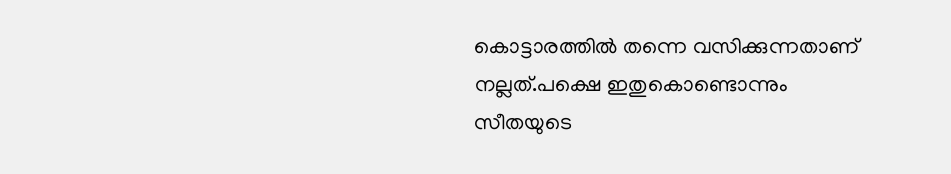കൊട്ടാരത്തില്‍ തന്നെ വസിക്കുന്നതാണ് നല്ലത്.പക്ഷെ ഇതുകൊണ്ടൊന്നും സീതയുടെ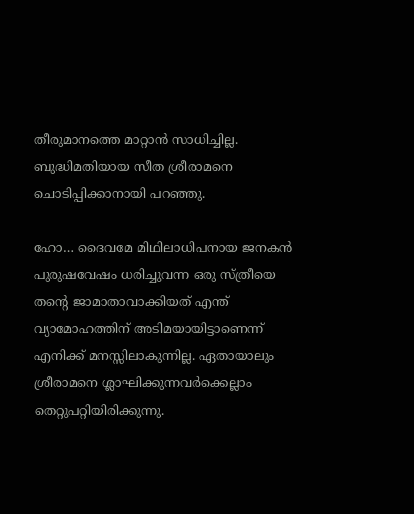തീരുമാനത്തെ മാറ്റാന്‍ സാധിച്ചില്ല. ബുദ്ധിമതിയായ സീത ശ്രീരാമനെ ചൊടിപ്പിക്കാനായി പറഞ്ഞു.

ഹോ… ദൈവമേ മിഥിലാധിപനായ ജനകന്‍ പുരുഷവേഷം ധരിച്ചുവന്ന ഒരു സ്ത്രീയെ തന്റെ ജാമാതാവാക്കിയത് എന്ത് വ്യാമോഹത്തിന് അടിമയായിട്ടാണെന്ന് എനിക്ക് മനസ്സിലാകുന്നില്ല. ഏതായാലും ശ്രീരാമനെ ശ്ലാഘിക്കുന്നവര്‍ക്കെല്ലാം തെറ്റുപറ്റിയിരിക്കുന്നു.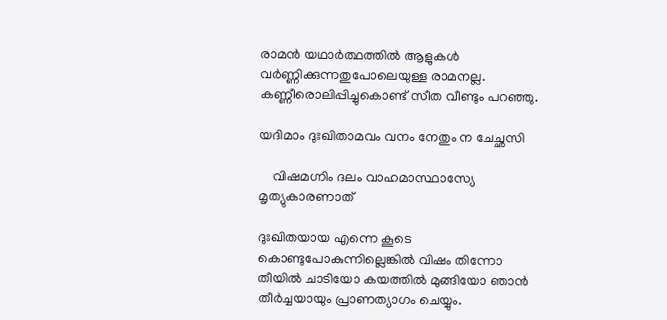രാമന്‍ യഥാര്‍ത്ഥത്തില്‍ ആളുകള്‍ വര്‍ണ്ണിക്കുന്നതുപോലെയുള്ള രാമനല്ല. കണ്ണീരൊലിപ്പിച്ചുകൊണ്ട് സീത വീണ്ടും പറഞ്ഞു.

യദിമാം ദുഃഖിതാമവം വനം നേതും ന ചേച്ഛസി

    വിഷമഗ്നിം ദലം വാഹമാസ്ഥാസ്യേ മൃത്യുകാരണാത്

ദുഃഖിതയായ എന്നെ കൂടെ കൊണ്ടുപോകുന്നില്ലെങ്കില്‍ വിഷം തിന്നോ തീയില്‍ ചാടിയോ കയത്തില്‍ മുങ്ങിയോ ഞാന്‍ തീര്‍ച്ചയായും പ്രാണത്യാഗം ചെയ്യും.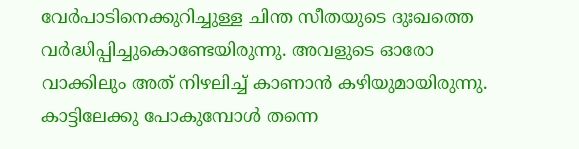വേര്‍പാടിനെക്കുറിച്ചുള്ള ചിന്ത സീതയുടെ ദുഃഖത്തെ വര്‍ദ്ധിപ്പിച്ചുകൊണ്ടേയിരുന്നു. അവളുടെ ഓരോ വാക്കിലും അത് നിഴലിച്ച് കാണാന്‍ കഴിയുമായിരുന്നു. കാട്ടിലേക്കു പോകുമ്പോള്‍ തന്നെ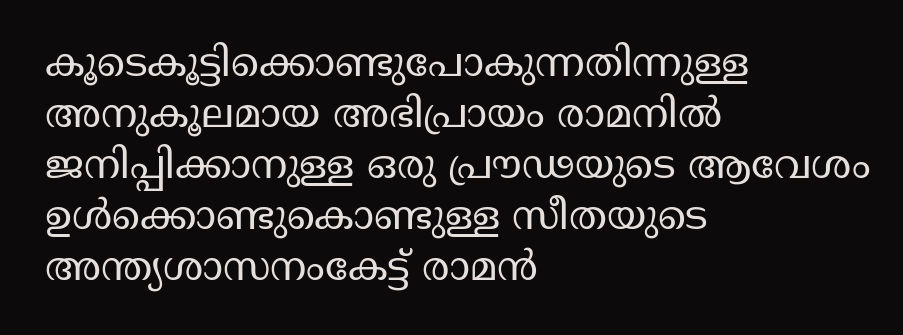കൂടെകൂട്ടിക്കൊണ്ടുപോകുന്നതിന്നുള്ള അനുകൂലമായ അഭിപ്രായം രാമനില്‍ ജനിപ്പിക്കാനുള്ള ഒരു പ്രൗഢയുടെ ആവേശം ഉള്‍ക്കൊണ്ടുകൊണ്ടുള്ള സീതയുടെ അന്ത്യശാസനംകേട്ട് രാമന്‍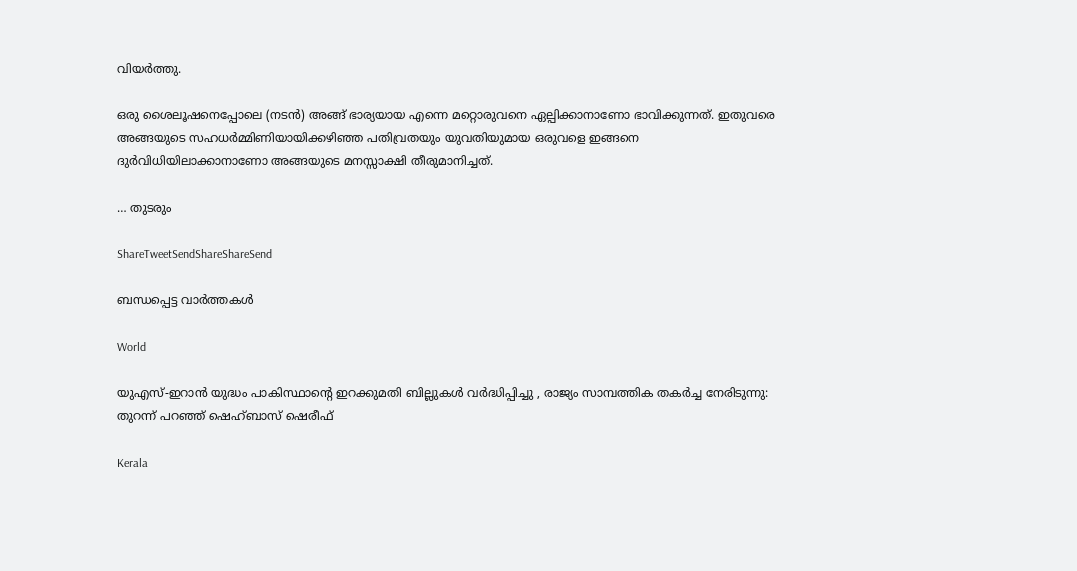വിയര്‍ത്തു.

ഒരു ശൈലൂഷനെപ്പോലെ (നടന്‍) അങ്ങ് ഭാര്യയായ എന്നെ മറ്റൊരുവനെ ഏല്പിക്കാനാണോ ഭാവിക്കുന്നത്. ഇതുവരെ അങ്ങയുടെ സഹധര്‍മ്മിണിയായിക്കഴിഞ്ഞ പതിവ്രതയും യുവതിയുമായ ഒരുവളെ ഇങ്ങനെ ദുര്‍വിധിയിലാക്കാനാണോ അങ്ങയുടെ മനസ്സാക്ഷി തീരുമാനിച്ചത്.

… തുടരും

ShareTweetSendShareShareSend

ബന്ധപ്പെട്ട വാര്‍ത്തകള്‍

World

യുഎസ്-ഇറാൻ യുദ്ധം പാകിസ്ഥാന്റെ ഇറക്കുമതി ബില്ലുകൾ വർദ്ധിപ്പിച്ചു , രാജ്യം സാമ്പത്തിക തകർച്ച നേരിടുന്നു: തുറന്ന് പറഞ്ഞ് ഷെഹ്ബാസ് ഷെരീഫ്

Kerala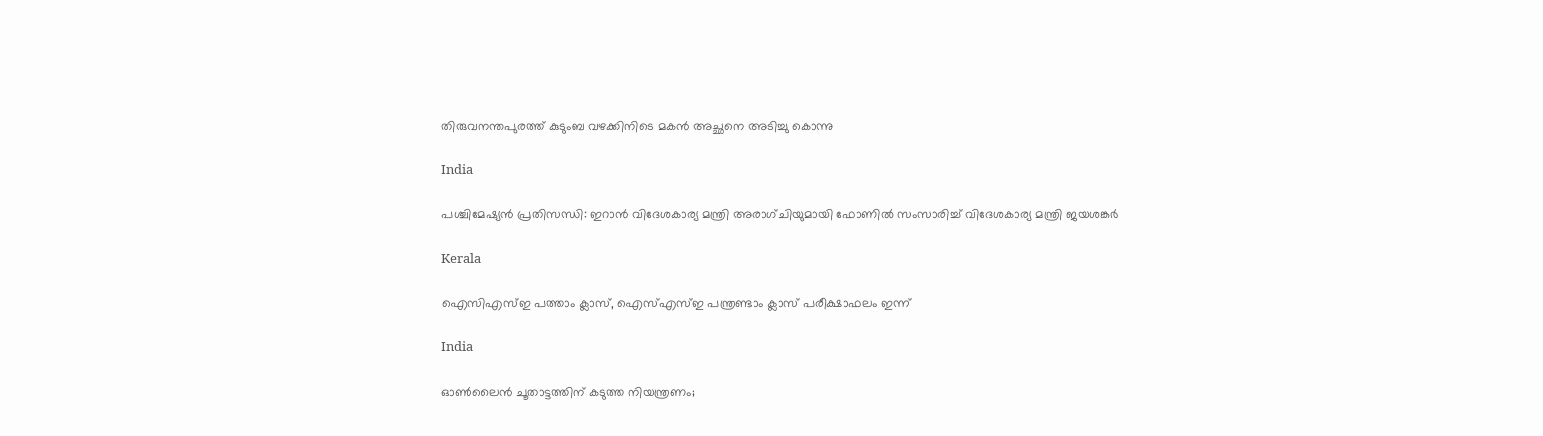തിരുവനന്തപുരത്ത് കുടുംബ വഴക്കിനിടെ മകൻ അച്ഛനെ അടിച്ചു കൊന്നു

India

പശ്ചിമേഷ്യൻ പ്രതിസന്ധി: ഇറാൻ വിദേശകാര്യ മന്ത്രി അരാഗ്ചിയുമായി ഫോണിൽ സംസാരിച്ച് വിദേശകാര്യ മന്ത്രി ജയശങ്കർ

Kerala

ഐസിഎസ്ഇ പത്താം ക്ലാസ്, ഐസ്എസ്ഇ പന്ത്രണ്ടാം ക്ലാസ് പരീക്ഷാഫലം ഇന്ന്

India

ഓൺലൈൻ ചൂതാട്ടത്തിന് കടുത്ത നിയന്ത്രണം;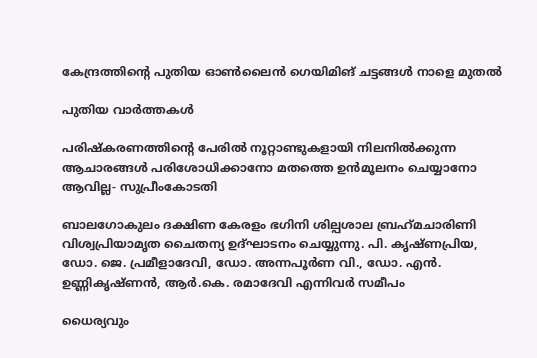കേന്ദ്രത്തിന്റെ പുതിയ ഓൺലൈൻ ഗെയിമിങ് ചട്ടങ്ങൾ നാളെ മുതൽ

പുതിയ വാര്‍ത്തകള്‍

പരിഷ്കരണത്തിന്റെ പേരിൽ നൂറ്റാണ്ടുകളായി നിലനിൽക്കുന്ന ആചാരങ്ങൾ പരിശോധിക്കാനോ മതത്തെ ഉൻമൂലനം ചെയ്യാനോ ആവില്ല- സുപ്രീംകോടതി

ബാലഗോകുലം ദക്ഷിണ കേരളം ഭഗിനി ശില്പശാല ബ്രഹ്‌മചാരിണി വിശ്വപ്രിയാമൃത ചൈതന്യ ഉദ്ഘാടനം ചെയ്യുന്നു. പി. കൃഷ്ണപ്രിയ, ഡോ. ജെ. പ്രമീളാദേവി, ഡോ. അന്നപൂര്‍ണ വി., ഡോ. എന്‍. ഉണ്ണികൃഷ്ണന്‍, ആര്‍.കെ. രമാദേവി എന്നിവര്‍ സമീപം

ധൈര്യവും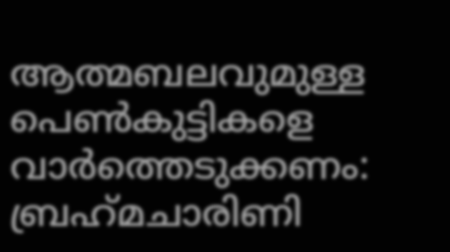ആത്മബലവുമുള്ള പെണ്‍കുട്ടികളെ വാര്‍ത്തെടുക്കണം: ബ്രഹ്‌മചാരിണി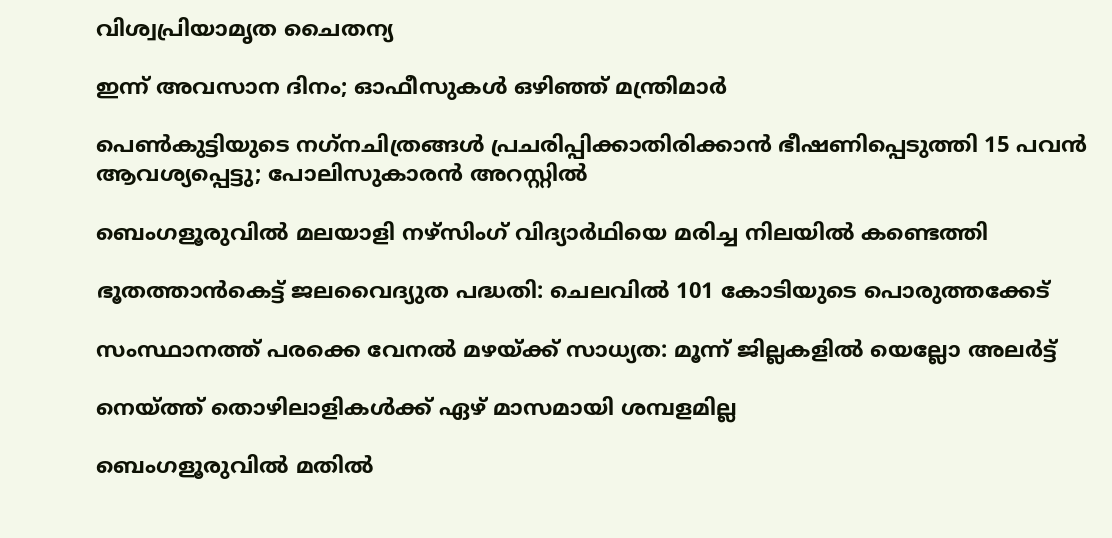വിശ്വപ്രിയാമൃത ചൈതന്യ

ഇന്ന് അവസാന ദിനം; ഓഫീസുകള്‍ ഒഴിഞ്ഞ് മന്ത്രിമാര്‍

പെണ്‍കുട്ടിയുടെ നഗ്‌നചിത്രങ്ങള്‍ പ്രചരിപ്പിക്കാതിരിക്കാൻ ഭീഷണിപ്പെടുത്തി 15 പവന്‍ ആവശ്യപ്പെട്ടു; പോലിസുകാരന്‍ അറസ്റ്റില്‍

ബെംഗളൂരുവിൽ മലയാളി നഴ്‌സിംഗ് വിദ്യാർഥിയെ മരിച്ച നിലയിൽ കണ്ടെത്തി

ഭൂതത്താന്‍കെട്ട് ജലവൈദ്യുത പദ്ധതി: ചെലവില്‍ 101 കോടിയുടെ പൊരുത്തക്കേട്

സംസ്ഥാനത്ത് പരക്കെ വേനൽ മഴയ്‌ക്ക് സാധ്യത: മൂന്ന് ജില്ലകളി‍ൽ യെല്ലോ അലർട്ട്

നെയ്‌ത്ത് തൊഴിലാളികള്‍ക്ക് ഏഴ് മാസമായി ശമ്പളമില്ല

ബെംഗളൂരുവിൽ മതിൽ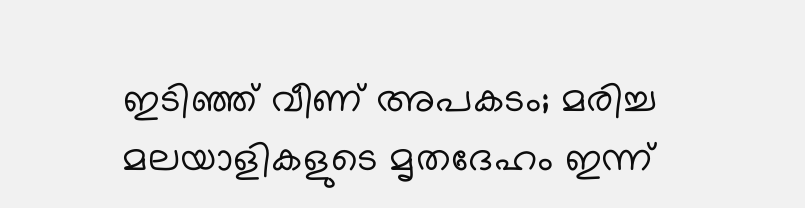ഇടിഞ്ഞ് വീണ് അപകടം; മരിച്ച മലയാളികളുടെ മൃതദേഹം ഇന്ന്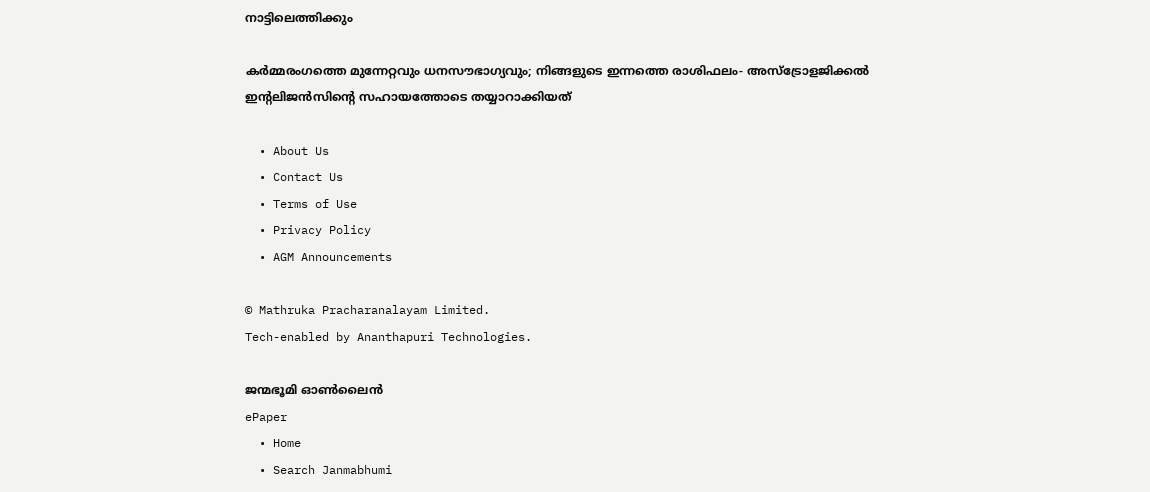നാട്ടിലെത്തിക്കും

കർമ്മരംഗത്തെ മുന്നേറ്റവും ധനസൗഭാഗ്യവും; നിങ്ങളുടെ ഇന്നത്തെ രാശിഫലം- അസ്ട്രോളജിക്കൽ ഇന്റലിജൻസിന്റെ സഹായത്തോടെ തയ്യാറാക്കിയത്

  • About Us
  • Contact Us
  • Terms of Use
  • Privacy Policy
  • AGM Announcements

© Mathruka Pracharanalayam Limited.
Tech-enabled by Ananthapuri Technologies.

ജന്മഭൂമി ഓണ്‍ലൈന്‍
ePaper
  • Home
  • Search Janmabhumi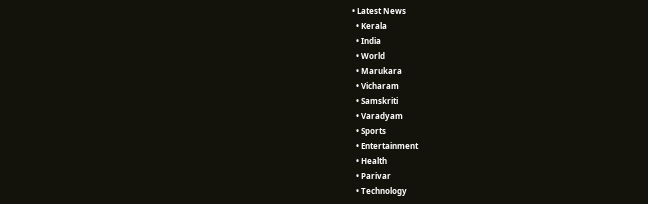• Latest News
  • Kerala
  • India
  • World
  • Marukara
  • Vicharam
  • Samskriti
  • Varadyam
  • Sports
  • Entertainment
  • Health
  • Parivar
  • Technology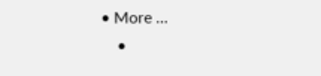• More …
    •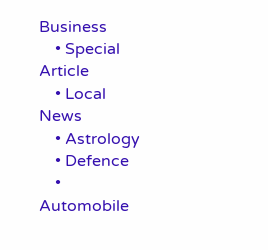Business
    • Special Article
    • Local News
    • Astrology
    • Defence
    • Automobile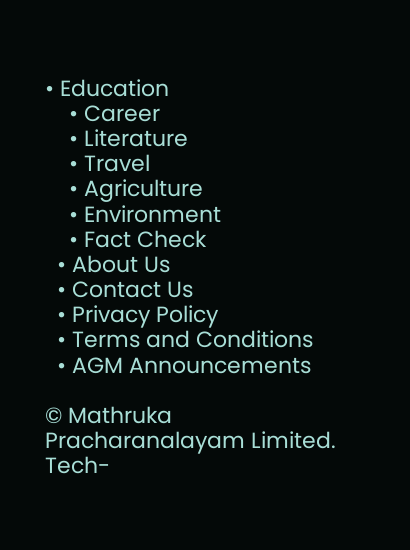• Education
    • Career
    • Literature
    • Travel
    • Agriculture
    • Environment
    • Fact Check
  • About Us
  • Contact Us
  • Privacy Policy
  • Terms and Conditions
  • AGM Announcements

© Mathruka Pracharanalayam Limited.
Tech-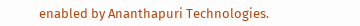enabled by Ananthapuri Technologies.